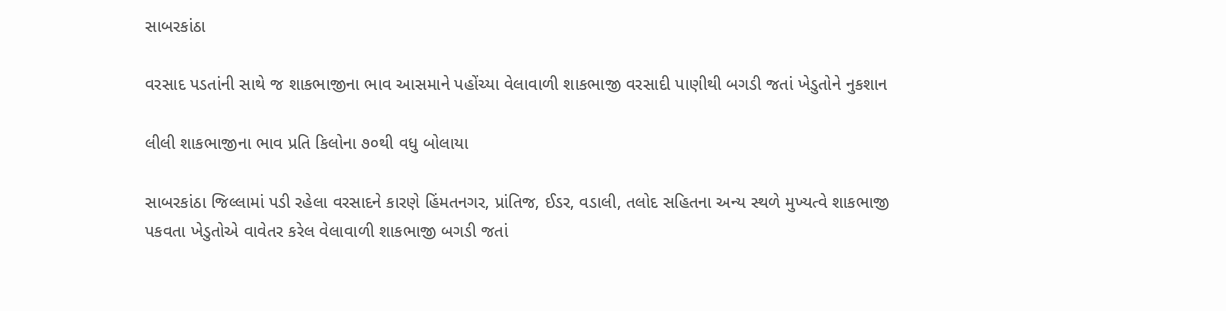સાબરકાંઠા

વરસાદ પડતાંની સાથે જ શાકભાજીના ભાવ આસમાને પહોંચ્યા વેલાવાળી શાકભાજી વરસાદી પાણીથી બગડી જતાં ખેડુતોને નુકશાન

લીલી શાકભાજીના ભાવ પ્રતિ કિલોના ૭૦થી વધુ બોલાયા

સાબરકાંઠા જિલ્લામાં પડી રહેલા વરસાદને કારણે હિંમતનગર, પ્રાંતિજ, ઈડર, વડાલી, તલોદ સહિતના અન્ય સ્થળે મુખ્યત્વે શાકભાજી પકવતા ખેડુતોએ વાવેતર કરેલ વેલાવાળી શાકભાજી બગડી જતાં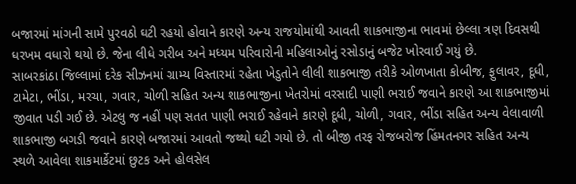બજારમાં માંગની સામે પુરવઠો ઘટી રહયો હોવાને કારણે અન્ય રાજયોમાંથી આવતી શાકભાજીના ભાવમાં છેલ્લા ત્રણ દિવસથી ધરખમ વધારો થયો છે. જેના લીધે ગરીબ અને મધ્યમ પરિવારોની મહિલાઓનું રસોડાનું બજેટ ખોરવાઈ ગયું છે.
સાબરકાંઠા જિલ્લામાં દરેક સીઝનમાં ગ્રામ્ય વિસ્તારમાં રહેતા ખેડુતોને લીલી શાકભાજી તરીકે ઓળખાતા કોબીજ, ફુલાવર, દૂધી, ટામેટા, ભીંડા, મરચા, ગવાર, ચોળી સહિત અન્ય શાકભાજીના ખેતરોમાં વરસાદી પાણી ભરાઈ જવાને કારણે આ શાકભાજીમાં જીવાત પડી ગઈ છે. એટલુ જ નહીં પણ સતત પાણી ભરાઈ રહેવાને કારણે દૂધી, ચોળી, ગવાર, ભીંડા સહિત અન્ય વેલાવાળી શાકભાજી બગડી જવાને કારણે બજારમાં આવતો જથ્થો ઘટી ગયો છે. તો બીજી તરફ રોજબરોજ હિંમતનગર સહિત અન્ય સ્થળે આવેલા શાકમાર્કેટમાં છુટક અને હોલસેલ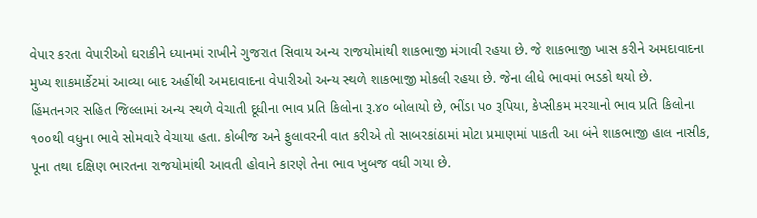વેપાર કરતા વેપારીઓ ઘરાકીને ધ્યાનમાં રાખીને ગુજરાત સિવાય અન્ય રાજયોમાંથી શાકભાજી મંગાવી રહયા છે. જે શાકભાજી ખાસ કરીને અમદાવાદના મુખ્ય શાકમાર્કેટમાં આવ્યા બાદ અહીંથી અમદાવાદના વેપારીઓ અન્ય સ્થળે શાકભાજી મોકલી રહયા છે. જેના લીધે ભાવમાં ભડકો થયો છે.
હિંમતનગર સહિત જિલ્લામાં અન્ય સ્થળે વેચાતી દૂધીના ભાવ પ્રતિ કિલોના રૂ.૪૦ બોલાયો છે, ભીંડા પ૦ રૂપિયા, કેપ્સીકમ મરચાનો ભાવ પ્રતિ કિલોના ૧૦૦થી વધુના ભાવે સોમવારે વેચાયા હતા. કોબીજ અને ફુલાવરની વાત કરીએ તો સાબરકાંઠામાં મોટા પ્રમાણમાં પાકતી આ બંને શાકભાજી હાલ નાસીક, પૂના તથા દક્ષિણ ભારતના રાજયોમાંથી આવતી હોવાને કારણે તેના ભાવ ખુબજ વધી ગયા છે.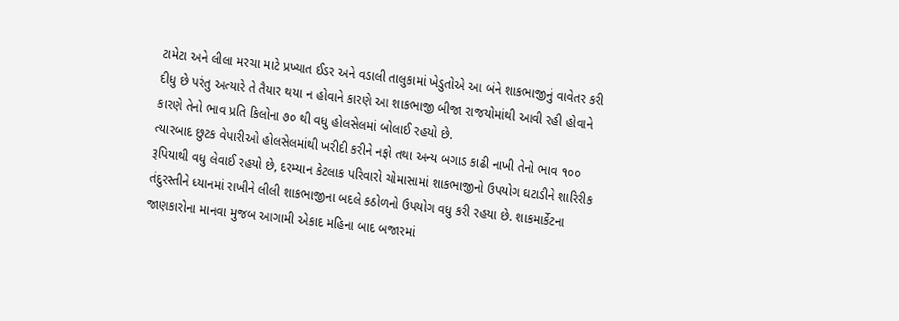ટામેટા અને લીલા મરચા માટે પ્રખ્યાત ઈડર અને વડાલી તાલુકામાં ખેડુતોએ આ બંને શાકભાજીનું વાવેતર કરી દીધુ છે પરંતુ અત્યારે તે તૈયાર થયા ન હોવાને કારણે આ શાકભાજી બીજા રાજયોમાંથી આવી રહી હોવાને કારણે તેનો ભાવ પ્રતિ કિલોના ૭૦ થી વધુ હોલસેલમાં બોલાઈ રહયો છે.
ત્યારબાદ છુટક વેપારીઓ હોલસેલમાંથી ખરીદી કરીને નફો તથા અન્ય બગાડ કાઢી નાખી તેનો ભાવ ૧૦૦ રૂપિયાથી વધુ લેવાઈ રહયો છે, દરમ્યાન કેટલાક પરિવારો ચોમાસામાં શાકભાજીનો ઉપયોગ ઘટાડીને શારિરીક તંદુરસ્તીને ધ્યાનમાં રાખીને લીલી શાકભાજીના બદલે કઠોળનો ઉપયોગ વધુ કરી રહયા છે. શાકમાર્કેટના જાણકારોના માનવા મુજબ આગામી એકાદ મહિના બાદ બજારમાં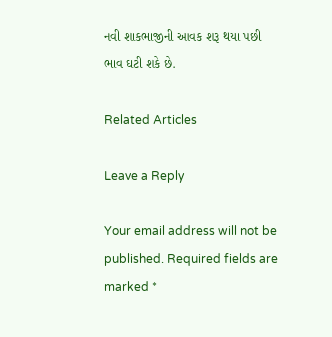નવી શાકભાજીની આવક શરૂ થયા પછી ભાવ ઘટી શકે છે.

Related Articles

Leave a Reply

Your email address will not be published. Required fields are marked *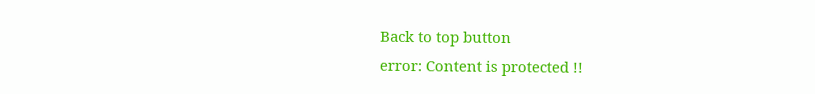Back to top button
error: Content is protected !!